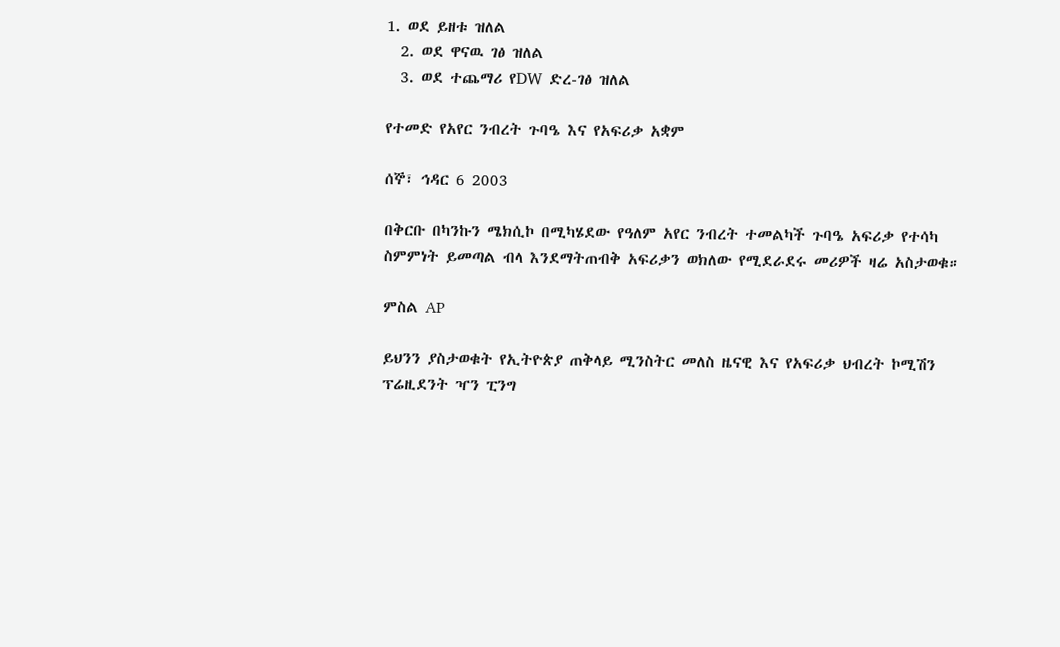1. ወደ ይዘቱ ዝለል
  2. ወደ ዋናዉ ገፅ ዝለል
  3. ወደ ተጨማሪ የDW ድረ-ገፅ ዝለል

የተመድ የአየር ንብረት ጉባዔ እና የአፍሪቃ አቋም

ሰኞ፣ ኅዳር 6 2003

በቅርቡ በካንኩን ሜክሲኮ በሚካሄደው የዓለም አየር ንብረት ተመልካች ጉባዔ አፍሪቃ የተሳካ ስምምነት ይመጣል ብላ እንደማትጠብቅ አፍሪቃን ወክለው የሚደራደሩ መሪዎች ዛሬ አስታወቁ።

ምስል AP

ይህንን ያስታወቁት የኢትዮጵያ ጠቅላይ ሚንስትር መለስ ዜናዊ እና የአፍሪቃ ህብረት ኮሚሽን ፕሬዚደንት ዣን ፒንግ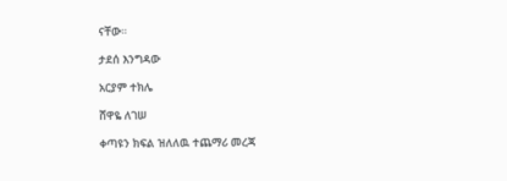ናቸው።

ታደሰ እንግዳው

አርያም ተክሌ

ሸዋዬ ለገሠ

ቀጣዩን ክፍል ዝለለዉ ተጨማሪ መረጃ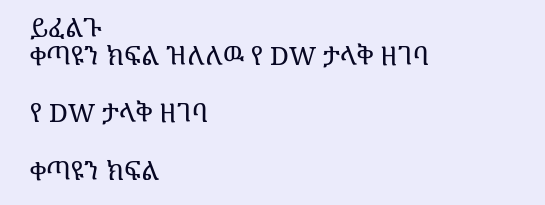ይፈልጉ
ቀጣዩን ክፍል ዝለለዉ የ DW ታላቅ ዘገባ

የ DW ታላቅ ዘገባ

ቀጣዩን ክፍል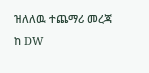ዝለለዉ ተጨማሪ መረጃ ከ DW